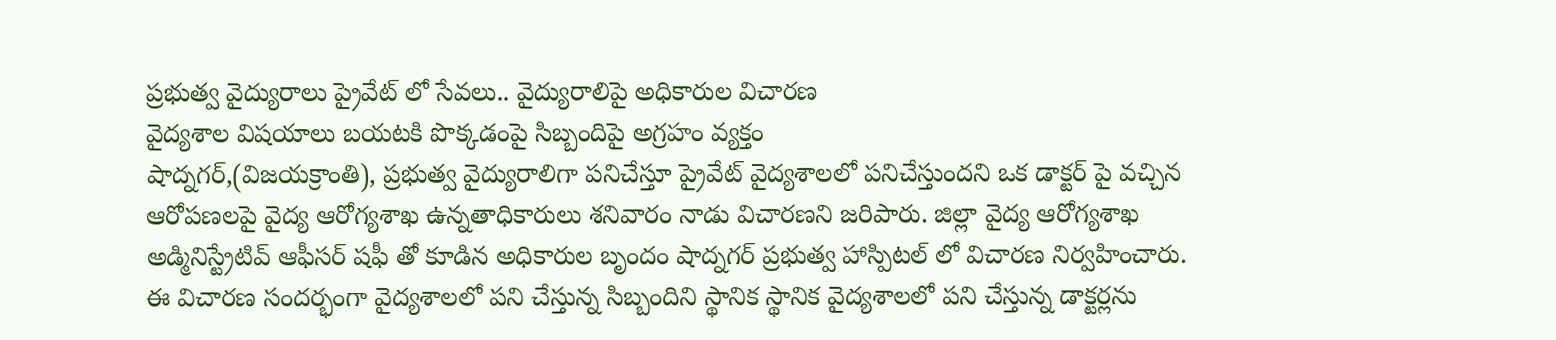ప్రభుత్వ వైద్యురాలు ప్రైవేట్ లో సేవలు.. వైద్యురాలిపై అధికారుల విచారణ
వైద్యశాల విషయాలు బయటకి పొక్కడంపై సిబ్బందిపై అగ్రహం వ్యక్తం
షాద్నగర్,(విజయక్రాంతి), ప్రభుత్వ వైద్యురాలిగా పనిచేస్తూ ప్రైవేట్ వైద్యశాలలో పనిచేస్తుందని ఒక డాక్టర్ పై వచ్చిన ఆరోపణలపై వైద్య ఆరోగ్యశాఖ ఉన్నతాధికారులు శనివారం నాడు విచారణని జరిపారు. జిల్లా వైద్య ఆరోగ్యశాఖ అడ్మినిస్ట్రేటివ్ ఆఫీసర్ షఫీ తో కూడిన అధికారుల బృందం షాద్నగర్ ప్రభుత్వ హాస్పిటల్ లో విచారణ నిర్వహించారు.
ఈ విచారణ సందర్భంగా వైద్యశాలలో పని చేస్తున్న సిబ్బందిని స్థానిక స్థానిక వైద్యశాలలో పని చేస్తున్న డాక్టర్లను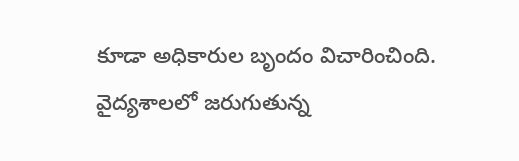కూడా అధికారుల బృందం విచారించింది. వైద్యశాలలో జరుగుతున్న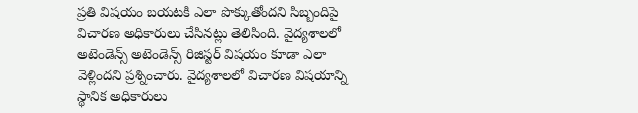ప్రతి విషయం బయటకి ఎలా పొక్కుతోందని సిబ్బందిపై విచారణ అధికారులు చేసినట్లు తెలిసింది. వైద్యశాలలో అటెండెన్స్ అటెండెన్స్ రిజిస్టర్ విషయం కూడా ఎలా వెళ్లిందని ప్రశ్నించారు. వైద్యశాలలో విచారణ విషయాన్ని స్థానిక అధికారులు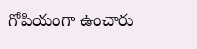గోపియంగా ఉంచారు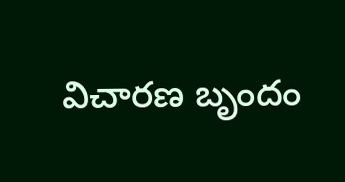విచారణ బృందం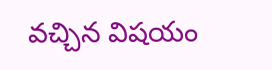వచ్చిన విషయం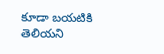కూడా బయటికి తెలియని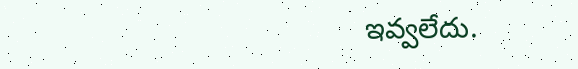ఇవ్వలేదు.